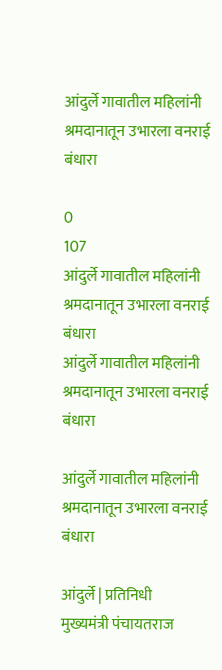आंदुर्ले गावातील महिलांनी श्रमदानातून उभारला वनराई बंधारा

0
107
आंदुर्ले गावातील महिलांनी श्रमदानातून उभारला वनराई बंधारा
आंदुर्ले गावातील महिलांनी श्रमदानातून उभारला वनराई बंधारा

आंदुर्ले गावातील महिलांनी श्रमदानातून उभारला वनराई बंधारा

आंदुर्ले | प्रतिनिधी
मुख्यमंत्री पंचायतराज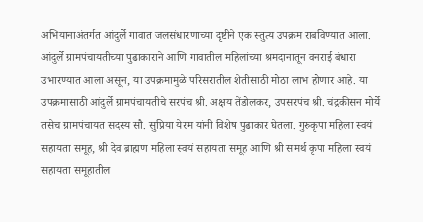अभियानाअंतर्गत आंदुर्ले गावात जलसंधारणाच्या दृष्टीने एक स्तुत्य उपक्रम राबविण्यात आला. आंदुर्ले ग्रामपंचायतीच्या पुढाकाराने आणि गावातील महिलांच्या श्रमदानातून वनराई बंधारा उभारण्यात आला असून, या उपक्रमामुळे परिसरातील शेतीसाठी मोठा लाभ होणार आहे. या उपक्रमासाठी आंदुर्ले ग्रामपंचायतीचे सरपंच श्री. अक्षय तेंडोलकर, उपसरपंच श्री. चंद्रकीसन मोर्ये तसेच ग्रामपंचायत सदस्य सौ. सुप्रिया येरम यांनी विशेष पुढाकार घेतला. गुरुकृपा महिला स्वयं सहायता समूह, श्री देव ब्राह्मण महिला स्वयं सहायता समूह आणि श्री समर्थ कृपा महिला स्वयं सहायता समूहातील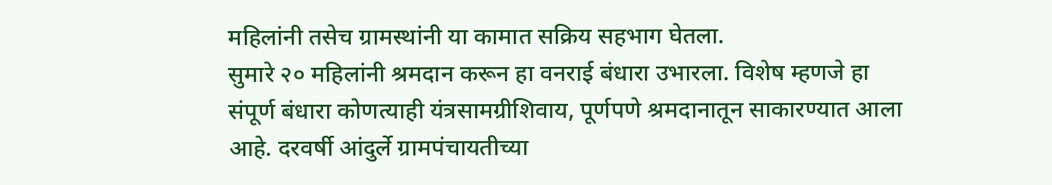महिलांनी तसेच ग्रामस्थांनी या कामात सक्रिय सहभाग घेतला.
सुमारे २० महिलांनी श्रमदान करून हा वनराई बंधारा उभारला. विशेष म्हणजे हा संपूर्ण बंधारा कोणत्याही यंत्रसामग्रीशिवाय, पूर्णपणे श्रमदानातून साकारण्यात आला आहे. दरवर्षी आंदुर्ले ग्रामपंचायतीच्या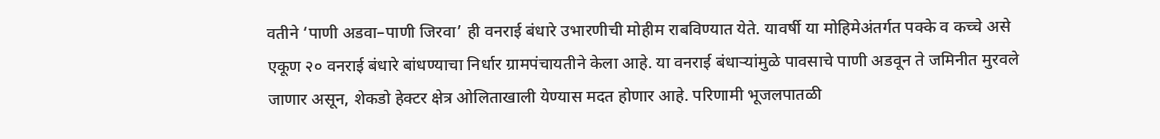वतीने ‘पाणी अडवा–पाणी जिरवा’ ही वनराई बंधारे उभारणीची मोहीम राबविण्यात येते. यावर्षी या मोहिमेअंतर्गत पक्के व कच्चे असे एकूण २० वनराई बंधारे बांधण्याचा निर्धार ग्रामपंचायतीने केला आहे. या वनराई बंधाऱ्यांमुळे पावसाचे पाणी अडवून ते जमिनीत मुरवले जाणार असून, शेकडो हेक्टर क्षेत्र ओलिताखाली येण्यास मदत होणार आहे. परिणामी भूजलपातळी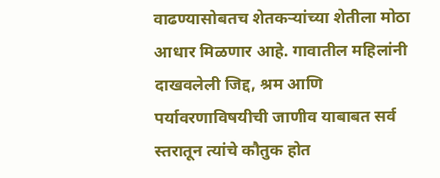वाढण्यासोबतच शेतकऱ्यांच्या शेतीला मोठा आधार मिळणार आहे. गावातील महिलांनी दाखवलेली जिद्द, श्रम आणि पर्यावरणाविषयीची जाणीव याबाबत सर्व स्तरातून त्यांचे कौतुक होत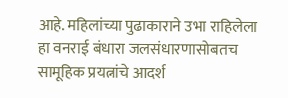आहे. महिलांच्या पुढाकाराने उभा राहिलेला हा वनराई बंधारा जलसंधारणासोबतच सामूहिक प्रयत्नांचे आदर्श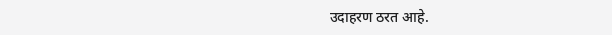उदाहरण ठरत आहे.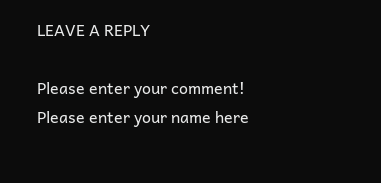LEAVE A REPLY

Please enter your comment!
Please enter your name here